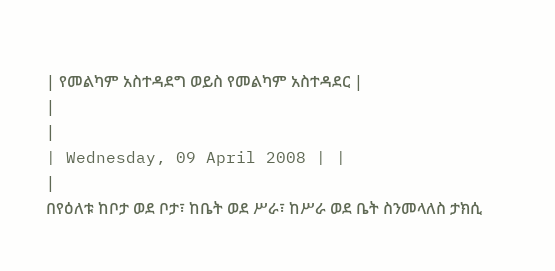| የመልካም አስተዳደግ ወይስ የመልካም አስተዳደር |
|
|
| Wednesday, 09 April 2008 | |
|
በየዕለቱ ከቦታ ወደ ቦታ፣ ከቤት ወደ ሥራ፣ ከሥራ ወደ ቤት ስንመላለስ ታክሲ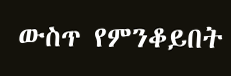ውስጥ የምንቆይበት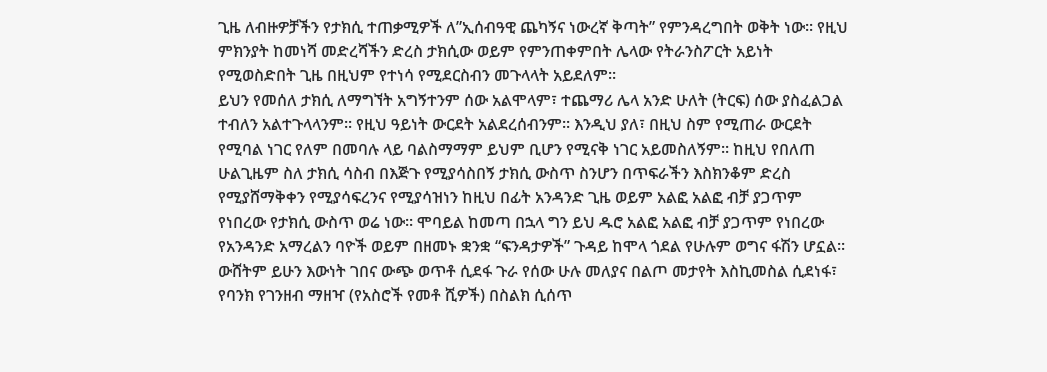ጊዜ ለብዙዎቻችን የታክሲ ተጠቃሚዎች ለ”ኢሰብዓዊ ጨካኝና ነውረኛ ቅጣት” የምንዳረግበት ወቅት ነው፡፡ የዚህ ምክንያት ከመነሻ መድረሻችን ድረስ ታክሲው ወይም የምንጠቀምበት ሌላው የትራንስፖርት አይነት የሚወስድበት ጊዜ በዚህም የተነሳ የሚደርስብን መጉላላት አይደለም፡፡
ይህን የመሰለ ታክሲ ለማግኘት አግኝተንም ሰው አልሞላም፣ ተጨማሪ ሌላ አንድ ሁለት (ትርፍ) ሰው ያስፈልጋል ተብለን አልተጉላላንም፡፡ የዚህ ዓይነት ውርደት አልደረሰብንም፡፡ እንዲህ ያለ፣ በዚህ ስም የሚጠራ ውርደት የሚባል ነገር የለም በመባሉ ላይ ባልስማማም ይህም ቢሆን የሚናቅ ነገር አይመስለኝም፡፡ ከዚህ የበለጠ ሁልጊዜም ስለ ታክሲ ሳስብ በእጅጉ የሚያሳስበኝ ታክሲ ውስጥ ስንሆን በጥፍራችን እስክንቆም ድረስ የሚያሸማቅቀን የሚያሳፍረንና የሚያሳዝነን ከዚህ በፊት አንዳንድ ጊዜ ወይም አልፎ አልፎ ብቻ ያጋጥም የነበረው የታክሲ ውስጥ ወሬ ነው፡፡ ሞባይል ከመጣ በኋላ ግን ይህ ዱሮ አልፎ አልፎ ብቻ ያጋጥም የነበረው የአንዳንድ አማረልን ባዮች ወይም በዘመኑ ቋንቋ “ፍንዳታዎች” ጉዳይ ከሞላ ጎደል የሁሉም ወግና ፋሽን ሆኗል፡፡ ውሸትም ይሁን እውነት ገበና ውጭ ወጥቶ ሲደፋ ጉራ የሰው ሁሉ መለያና በልጦ መታየት እስኪመስል ሲደነፋ፣ የባንክ የገንዘብ ማዘዣ (የአስሮች የመቶ ሺዎች) በስልክ ሲሰጥ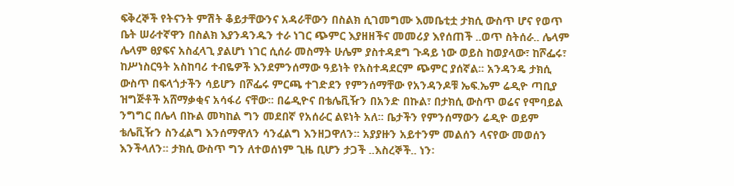ፍቅረኞች የትናንት ምሽት ቆይታቸውንና አዳራቸውን በስልክ ሲገመግሙ እመቤቲቷ ታክሲ ውስጥ ሆና የወጥ ቤት ሠራተኛዋን በስልክ እያንዳንዱን ተራ ነገር ጭምር እያዘዘችና መመሪያ እየሰጠች ..ወጥ ስትሰራ.. ሌላም ሌላም ፀያፍና አስፈላጊ ያልሆነ ነገር ሲሰራ መስማት ሁሌም ያስተዳደግ ጉዳይ ነው ወይስ ከወያላው፣ ከሾፌሩ፣ ከሥነስርዓት አስከባሪ ተብዬዎች እንደምንሰማው ዓይነት የአስተዳደርም ጭምር ያሰኛል፡፡ አንዳንዴ ታክሲ ውስጥ በፍላጎታችን ሳይሆን በሾፌሩ ምርጫ ተገድደን የምንሰማቸው የአንዳንዶቹ ኤፍ.ኤም ሬዲዮ ጣቢያ ዝግጅቶች አሸማቃቂና አሳፋሪ ናቸው፡፡ በሬዲዮና በቴሌቪዥን በአንድ በኩል፣ በታክሲ ውስጥ ወሬና የሞባይል ንግግር በሌላ በኩል መካከል ግን መደበኛ የአሰራር ልዩነት አለ፡፡ ቤታችን የምንሰማውን ሬዲዮ ወይም ቴሌቪዥን ስንፈልግ እንሰማዋለን ሳንፈልግ እንዘጋዋለን፡፡ አያያዙን አይተንም መልሰን ላናየው መወሰን እንችላለን፡፡ ታክሲ ውስጥ ግን ለተወሰነም ጊዜ ቢሆን ታጋች ..እስረኞች.. ነን፡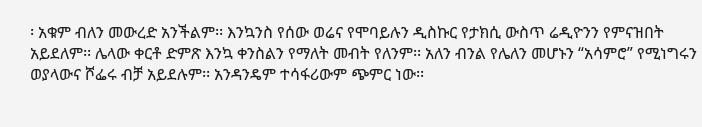፡ አቁም ብለን መውረድ አንችልም፡፡ እንኳንስ የሰው ወሬና የሞባይሉን ዲስኩር የታክሲ ውስጥ ሬዲዮንን የምናዝበት አይደለም፡፡ ሌላው ቀርቶ ድምጽ እንኳ ቀንስልን የማለት መብት የለንም፡፡ አለን ብንል የሌለን መሆኑን “አሳምሮ” የሚነግሩን ወያላውና ሾፌሩ ብቻ አይደሉም፡፡ አንዳንዴም ተሳፋሪውም ጭምር ነው፡፡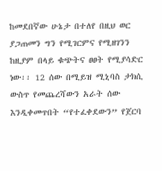ከመደበኛው ሁኔታ በተለየ በዚህ ወር ያጋጠመን ግን የሚገርምና የሚዘገንን ከዚያም በላይ ቁጭትና ፀፀት የሚያሳድር ነው፡፡ 12 ሰው በሚይዝ ሚኒባስ ታክሲ ውስጥ የመጨረሻውን አራት ሰው እንዲቀመጥበት “የተፈቀደውን” የጀርባ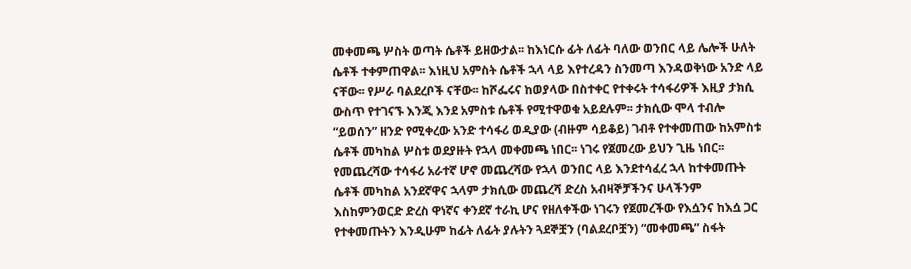መቀመጫ ሦስት ወጣት ሴቶች ይዘውታል፡፡ ከእነርሱ ፊት ለፊት ባለው ወንበር ላይ ሌሎች ሁለት ሴቶች ተቀምጠዋል፡፡ እነዚህ አምስት ሴቶች ኋላ ላይ እየተረዳን ስንመጣ እንዳወቅነው አንድ ላይ ናቸው፡፡ የሥራ ባልደረቦች ናቸው፡፡ ከሾፌሩና ከወያላው በስተቀር የተቀሩት ተሳፋሪዎች እዚያ ታክሲ ውስጥ የተገናኙ እንጂ እንደ አምስቱ ሴቶች የሚተዋወቁ አይደሉም፡፡ ታክሲው ሞላ ተብሎ “ይወሰን” ዘንድ የሚቀረው አንድ ተሳፋሪ ወዲያው (ብዙም ሳይቆይ) ገብቶ የተቀመጠው ከአምስቱ ሴቶች መካከል ሦስቱ ወደያዙት የኋላ መቀመጫ ነበር፡፡ ነገሩ የጀመረው ይህን ጊዜ ነበር፡፡ የመጨረሻው ተሳፋሪ አራተኛ ሆኖ መጨረሻው የኋላ ወንበር ላይ እንደተሳፈረ ኋላ ከተቀመጡት ሴቶች መካከል አንደኛዋና ኋላም ታክሲው መጨረሻ ድረስ አብዛኞቻችንና ሁላችንም እስከምንወርድ ድረስ ዋነኛና ቀንደኛ ተራኪ ሆና የዘለቀችው ነገሩን የጀመረችው የእሷንና ከእሷ ጋር የተቀመጡትን እንዲሁም ከፊት ለፊት ያሉትን ጓደኞቿን (ባልደረቦቿን) “መቀመጫ” ስፋት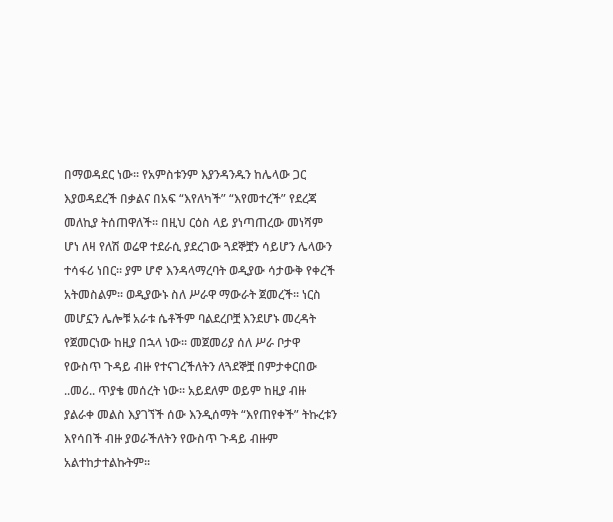በማወዳደር ነው፡፡ የአምስቱንም እያንዳንዱን ከሌላው ጋር እያወዳደረች በቃልና በአፍ “እየለካች” “እየመተረች” የደረጃ መለኪያ ትሰጠዋለች፡፡ በዚህ ርዕስ ላይ ያነጣጠረው መነሻም ሆነ ለዛ የለሽ ወሬዋ ተደራሲ ያደረገው ጓደኞቿን ሳይሆን ሌላውን ተሳፋሪ ነበር፡፡ ያም ሆኖ እንዳላማረባት ወዲያው ሳታውቅ የቀረች አትመስልም፡፡ ወዲያውኑ ስለ ሥራዋ ማውራት ጀመረች፡፡ ነርስ መሆኗን ሌሎቹ አራቱ ሴቶችም ባልደረቦቿ እንደሆኑ መረዳት የጀመርነው ከዚያ በኋላ ነው፡፡ መጀመሪያ ሰለ ሥራ ቦታዋ የውስጥ ጉዳይ ብዙ የተናገረችለትን ለጓደኞቿ በምታቀርበው ..መሪ.. ጥያቄ መሰረት ነው፡፡ አይደለም ወይም ከዚያ ብዙ ያልራቀ መልስ እያገኘች ሰው እንዲሰማት “እየጠየቀች” ትኩረቱን እየሳበች ብዙ ያወራችለትን የውስጥ ጉዳይ ብዙም አልተከታተልኩትም፡፡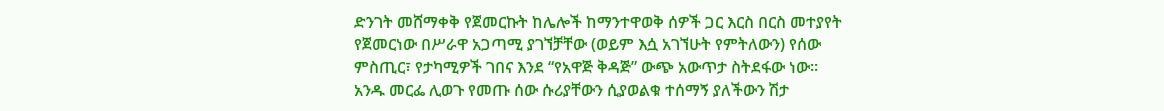ድንገት መሸማቀቅ የጀመርኩት ከሌሎች ከማንተዋወቅ ሰዎች ጋር እርስ በርስ መተያየት የጀመርነው በሥራዋ አጋጣሚ ያገኘቻቸው (ወይም እሷ አገኘሁት የምትለውን) የሰው ምስጢር፣ የታካሚዎች ገበና እንደ “የአዋጅ ቅዳጅ” ውጭ አውጥታ ስትደፋው ነው፡፡ አንዱ መርፌ ሊወጉ የመጡ ሰው ሱሪያቸውን ሲያወልቁ ተሰማኝ ያለችውን ሽታ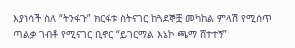እያነሳች ስለ “ትንፋጉ” ክርፋቱ ስትናገር ከጓደኞቿ መካከል ምላሽ የሚሰጥ ጣልቃ ገብቶ የሚናገር ቢኖር “ይገርማል እኔኮ ጫማ ሸተተኝ”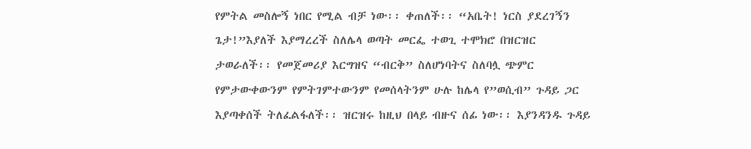የምትል መስሎኝ ነበር የሚል ብቻ ነው፡፡ ቀጠለች፡፡ “አቤት! ነርስ ያደረገኝን ጌታ!”እያለች እያማረረች ስለሌላ ወጣት መርፌ ተወጊ ተሞክሮ በዝርዝር ታወራለች፡፡ የመጀመሪያ እርግዝና “ብርቅ” ስለሆነባትና ስለባሏ ጭምር የምታውቀውንም የምትገምተውንም የመሰላትንም ሁሉ ከሌላ የ”ወሲብ” ጉዳይ ጋር እያጣቀሰች ትለፈልፋለች፡፡ ዝርዝሩ ከዚህ በላይ ብዙና ሰፊ ነው፡፡ እያንዳንዱ ጉዳይ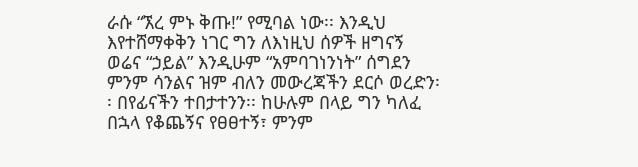ራሱ “ኧረ ምኑ ቅጡ!” የሚባል ነው፡፡ እንዲህ እየተሸማቀቅን ነገር ግን ለእነዚህ ሰዎች ዘግናኝ ወሬና “ኃይል” እንዲሁም “አምባገነንነት” ሰግደን ምንም ሳንልና ዝም ብለን መውረጃችን ደርሶ ወረድን፡፡ በየፊናችን ተበታተንን፡፡ ከሁሉም በላይ ግን ካለፈ በኋላ የቆጨኝና የፀፀተኝ፣ ምንም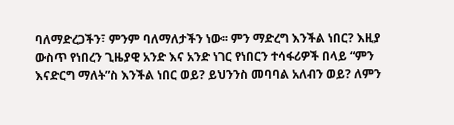ባለማድረጋችን፣ ምንም ባለማለታችን ነው፡፡ ምን ማድረግ እንችል ነበር? እዚያ ውስጥ የነበረን ጊዜያዊ አንድ እና አንድ ነገር የነበርን ተሳፋሪዎች በላይ “ምን እናድርግ ማለት”ስ እንችል ነበር ወይ? ይህንንስ መባባል አለብን ወይ? ለምን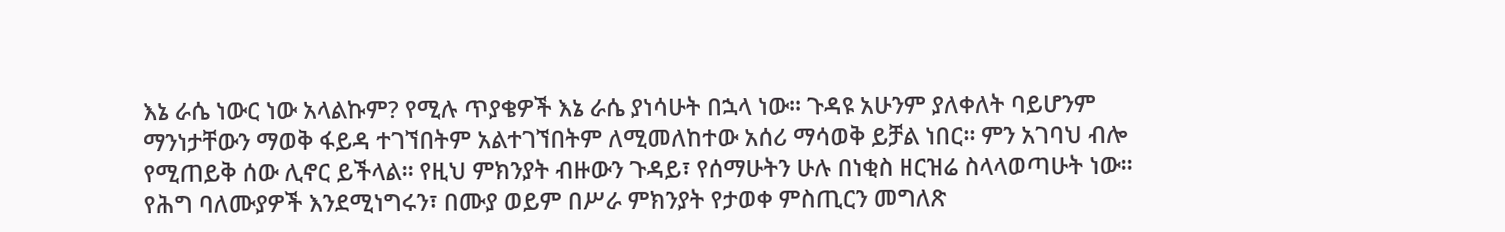እኔ ራሴ ነውር ነው አላልኩም? የሚሉ ጥያቄዎች እኔ ራሴ ያነሳሁት በኋላ ነው፡፡ ጉዳዩ አሁንም ያለቀለት ባይሆንም ማንነታቸውን ማወቅ ፋይዳ ተገኘበትም አልተገኘበትም ለሚመለከተው አሰሪ ማሳወቅ ይቻል ነበር፡፡ ምን አገባህ ብሎ የሚጠይቅ ሰው ሊኖር ይችላል፡፡ የዚህ ምክንያት ብዙውን ጉዳይ፣ የሰማሁትን ሁሉ በነቂስ ዘርዝሬ ስላላወጣሁት ነው፡፡ የሕግ ባለሙያዎች እንደሚነግሩን፣ በሙያ ወይም በሥራ ምክንያት የታወቀ ምስጢርን መግለጽ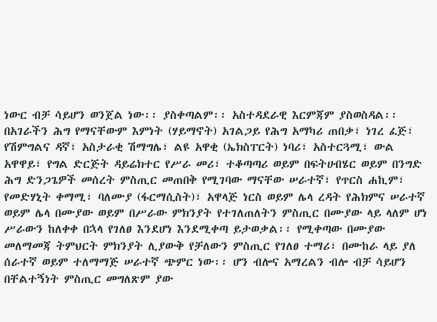ነውር ብቻ ሳይሆን ወንጀል ነው፡፡ ያስቀጣልም፡፡ አስተዳደራዊ እርምጃም ያስወስዳል፡፡ በአገራችን ሕግ የማናቸውም እምነት (ሃይማኖት) አገልጋይ የሕግ አማካሪ ጠበቃ፣ ነገረ ፈጅ፣ የሽምግልና ዳኛ፣ አስታራቂ ሽማግሌ፣ ልዩ አዋቂ (ኤክስፐርት) ነባሪ፣ አስተርጓሚ፣ ውል አዋዋይ፣ የግል ድርጅት ዳይሬክተር የሥራ መሪ፣ ተቆጣጣሪ ወይም በፍትሀብሄር ወይም በንግድ ሕግ ድንጋጌዎች መሰረት ምስጢር መጠበቅ የሚገባው ማናቸው ሠራተኛ፣ የጥርስ ሐኪም፣ የመድሃኒት ቀማሚ፣ ባለሙያ (ፋርማሲስት)፣ አዋላጅ ነርስ ወይም ሌላ ረዳት የሕክምና ሠራተኛ ወይም ሌላ በሙያው ወይም በሥራው ምክንያት የተገለጠለትን ምስጢር በሙያው ላይ ላለም ሆነ ሥራውን ከለቀቀ በኋላ የገለፀ እንደሆነ እንደሚቀጣ ይታወቃል፡፡ የሚቀጣው በሙያው መለማመጃ ትምህርት ምክንያት ሊያውቅ የቻለውን ምስጢር የገለፀ ተማሪ፣ በሙከራ ላይ ያለ ሰራተኛ ወይም ተለማማጅ ሠራተኛ ጭምር ነው፡፡ ሆን ብሎና አማረልን ብሎ ብቻ ሳይሆን በቸልተኝነት ምስጢር መግለጽም ያው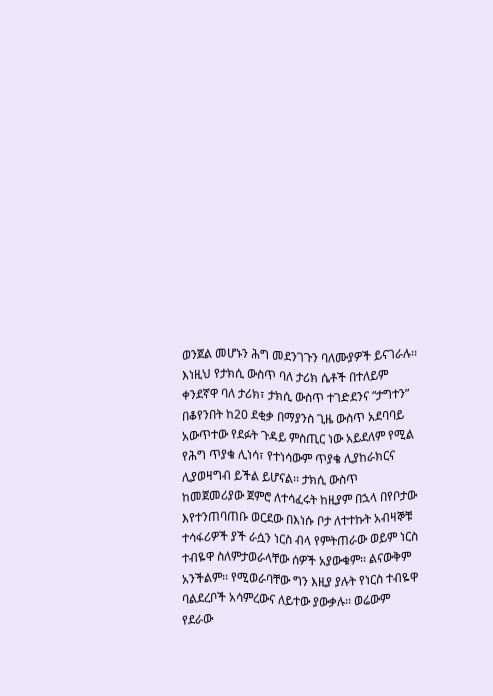ወንጀል መሆኑን ሕግ መደንገጉን ባለሙያዎች ይናገራሉ፡፡ እነዚህ የታክሲ ውስጥ ባለ ታሪክ ሴቶች በተለይም ቀንደኛዋ ባለ ታሪክ፣ ታክሲ ውስጥ ተገድደንና “ታግተን” በቆየንበት ከ20 ደቂቃ በማያንስ ጊዜ ውስጥ አደባባይ አውጥተው የደፉት ጉዳይ ምስጢር ነው አይደለም የሚል የሕግ ጥያቄ ሊነሳ፣ የተነሳውም ጥያቄ ሊያከራክርና ሊያወዛግብ ይችል ይሆናል፡፡ ታክሲ ውስጥ ከመጀመሪያው ጀምሮ ለተሳፈሩት ከዚያም በኋላ በየቦታው እየተንጠባጠቡ ወርደው በእነሱ ቦታ ለተተኩት አብዛኞቹ ተሳፋሪዎች ያች ራሷን ነርስ ብላ የምትጠራው ወይም ነርስ ተብዬዋ ስለምታወራላቸው ሰዎች አያውቁም፡፡ ልናውቅም አንችልም፡፡ የሚወራባቸው ግን እዚያ ያሉት የነርስ ተብዬዋ ባልደረቦች አሳምረውና ለይተው ያውቃሉ፡፡ ወሬውም የደራው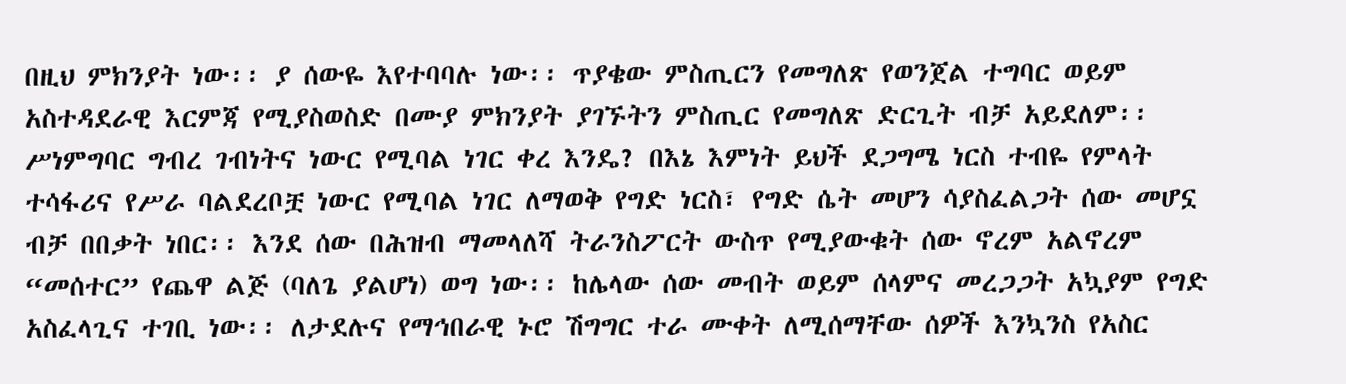በዚህ ምክንያት ነው፡፡ ያ ሰውዬ እየተባባሉ ነው፡፡ ጥያቄው ምስጢርን የመግለጽ የወንጀል ተግባር ወይም አስተዳደራዊ እርምጃ የሚያስወስድ በሙያ ምክንያት ያገኙትን ምስጢር የመግለጽ ድርጊት ብቻ አይደለም፡፡ ሥነምግባር ግብረ ገብነትና ነውር የሚባል ነገር ቀረ እንዴ? በእኔ እምነት ይህች ደጋግሜ ነርስ ተብዬ የምላት ተሳፋሪና የሥራ ባልደረቦቿ ነውር የሚባል ነገር ለማወቅ የግድ ነርስ፣ የግድ ሴት መሆን ሳያስፈልጋት ሰው መሆኗ ብቻ በበቃት ነበር፡፡ እንደ ሰው በሕዝብ ማመላለሻ ትራንስፖርት ውስጥ የሚያውቁት ሰው ኖረም አልኖረም “መሰተር” የጨዋ ልጅ (ባለጌ ያልሆነ) ወግ ነው፡፡ ከሌላው ሰው መብት ወይም ሰላምና መረጋጋት አኳያም የግድ አስፈላጊና ተገቢ ነው፡፡ ለታደሉና የማኅበራዊ ኑሮ ሽግግር ተራ ሙቀት ለሚሰማቸው ሰዎች እንኳንስ የአስር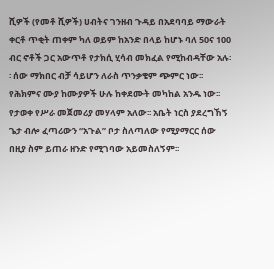ሺዎች (የመቶ ሺዎች) ሀብትና ገንዘብ ጉዳይ በአደባባይ ማውራት ቀርቶ ጥቂት ጠቀም ካለ ወይም ከአንድ በላይ ከሆኑ ባለ 50ና 100 ብር ኖቶች ጋር አውጥቶ የታክሲ ሂሳብ መክፈል የሚከብዳቸው አሉ፡፡ ሰው ማክበር ብቻ ሳይሆን ለራስ ጥንቃቄም ጭምር ነው፡፡ የሕክምና ሙያ ከሙያዎች ሁሉ ከቀደሙት መካከል አንዱ ነው፡፡ የታወቀ የሥራ መጀመሪያ መሃላም አለው፡፡ አቤት ነርስ ያደረግኸኝ ጌታ ብሎ ፈጣሪውን “አጉል” ቦታ ስለጣለው የሚያማርር ሰው በዚያ ስም ይጠራ ዘንድ የሚገባው አይመስለኝም፡፡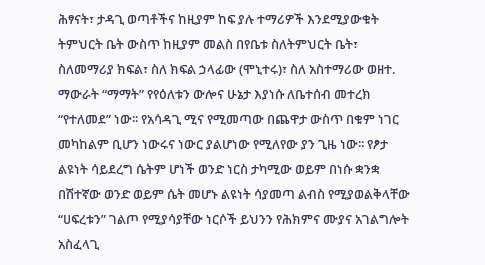ሕፃናት፣ ታዳጊ ወጣቶችና ከዚያም ከፍ ያሉ ተማሪዎች እንደሚያውቁት ትምህርት ቤት ውስጥ ከዚያም መልስ በየቤቱ ስለትምህርት ቤት፣ ስለመማሪያ ክፍል፣ ስለ ክፍል ኃላፊው (ሞኒተሩ)፣ ስለ አስተማሪው ወዘተ. ማውራት “ማማት” የየዕለቱን ውሎና ሁኔታ እያነሱ ለቤተሰብ መተረክ “የተለመደ” ነው፡፡ የአሳዳጊ ሚና የሚመጣው በጨዋታ ውስጥ በቁም ነገር መካከልም ቢሆን ነውሩና ነውር ያልሆነው የሚለየው ያን ጊዜ ነው፡፡ የፆታ ልዩነት ሳይደረግ ሴትም ሆነች ወንድ ነርስ ታካሚው ወይም በነሱ ቋንቋ በሽተኛው ወንድ ወይም ሴት መሆኑ ልዩነት ሳያመጣ ልብስ የሚያወልቅላቸው “ሀፍረቱን” ገልጦ የሚያሳያቸው ነርሶች ይህንን የሕክምና ሙያና አገልግሎት አስፈላጊ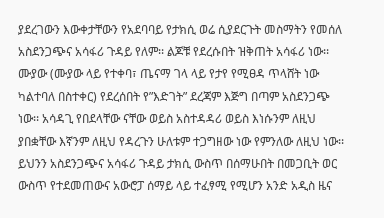ያደረገውን እውቀታቸውን የአደባባይ የታክሲ ወሬ ሲያደርጉት መስማትን የመሰለ አስደንጋጭና አሳፋሪ ጉዳይ የለም፡፡ ልጆቹ የደረሱበት ዝቅጠት አሳፋሪ ነው፡፡ ሙያው (ሙያው ላይ የተቀባ፣ ጤናማ ገላ ላይ የታየ የሚፀዳ ጥላሸት ነው ካልተባለ በስተቀር) የደረሰበት የ”እድገት” ደረጃም እጅግ በጣም አስደንጋጭ ነው፡፡ አሳዳጊ የበደላቸው ናቸው ወይስ አስተዳዳሪ ወይስ እነሱንም ለዚህ ያበቋቸው እኛንም ለዚህ የዳረጉን ሁለቱም ተጋግዘው ነው የምንለው ለዚህ ነው፡፡ ይህንን አስደንጋጭና አሳፋሪ ጉዳይ ታክሲ ውስጥ በሰማሁበት በመጋቢት ወር ውስጥ የተደመጠውና አውሮፓ ሰማይ ላይ ተፈፃሚ የሚሆን አንድ አዲስ ዜና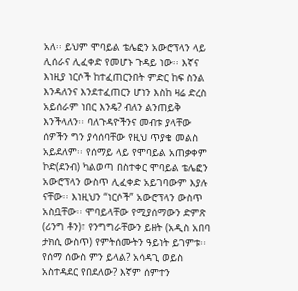አለ፡፡ ይህም ሞባይል ቴሌፎን አውሮፕላን ላይ ሊሰራና ሊፈቀድ የመሆኑ ጉዳይ ነው፡፡ እኛና እነዚያ ነርሶች ከተፈጠርንበት ምድር ከፍ ስንል እንዳለንና እንደተፈጠርን ሆነን እስከ ዛሬ ድረስ አይሰራም ነበር እንዴ? ብለን ልንጠይቅ እንችላለን፡፡ ባለጉዳዮችንና መብቱ ያላቸው ሰዎችን ግን ያሳሰባቸው የዚህ ጥያቄ መልስ አይደለም፡፡ የሰማይ ላይ የሞባይል አጠቃቀም ኮድ(ደንብ) ካልወጣ በስተቀር ሞባይል ቴሌፎን አውሮፕላን ውስጥ ሊፈቀድ አይገባውም እያሉ ናቸው፡፡ እነዚህን “ነርሶች” አውሮፕላን ውስጥ አስቧቸው፡፡ ሞባይላቸው የሚያሰማውን ድምጽ (ሪንግ ቶን)፣ የንግግራቸውን ይዘት (አዲስ አበባ ታክሲ ውስጥ) የምትሰሙትን ዓይነት ይገምቱ፡፡ የሰማ ሰውስ ምን ይላል? አሳዳጊ ወይስ አስተዳደር የበደለው? እኛም ሰምተን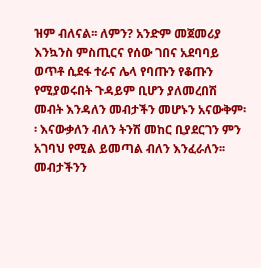ዝም ብለናል፡፡ ለምን? አንድም መጀመሪያ እንኳንስ ምስጢርና የሰው ገበና አደባባይ ወጥቶ ሲደፋ ተራና ሌላ የባጡን የቆጡን የሚያወሩበት ጉዳይም ቢሆን ያለመረበሽ መብት እንዳለን መብታችን መሆኑን አናውቅም፡፡ እናውቃለን ብለን ትንሽ መከር ቢያደርገን ምን አገባህ የሚል ይመጣል ብለን እንፈራለን፡፡ መብታችንን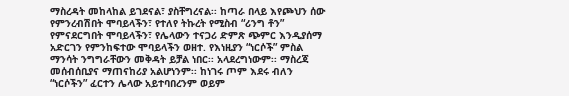ማስረዳት መከላከል ይገደናል፣ ያስቸግረናል፡፡ ከጣራ በላይ እየጮህን ሰው የምንረብሽበት ሞባይላችን፣ የተለየ ትኩረት የሚስብ “ሪንግ ቶን” የምናደርግበት ሞባይላችን፣ የሌላውን ተናጋሪ ድምጽ ጭምር እንዲያሰማ አድርገን የምንከፍተው ሞባይላችን ወዘተ. የእነዚያን “ነርሶች” ምስል ማንሳት ንግግራቸውን መቅዳት ይቻል ነበር፡፡ አላደረግነውም፡፡ ማስረጃ መሰብሰቢያና ማጠናከሪያ አልሆነንም፡፡ ከነገሩ ጦም እደሩ ብለን “ነርሶችን” ፈርተን ሌላው አይተባበረንም ወይም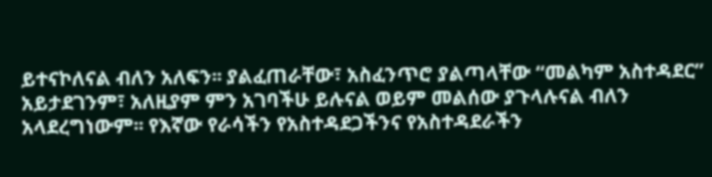ይተናኮለናል ብለን አለፍን፡፡ ያልፈጠራቸው፣ አስፈንጥሮ ያልጣላቸው “መልካም አስተዳደር” አይታደገንም፣ አለዚያም ምን አገባችሁ ይሉናል ወይም መልሰው ያጉላሉናል ብለን አላደረግነውም፡፡ የእኛው የራሳችን የአስተዳደጋችንና የአስተዳደራችን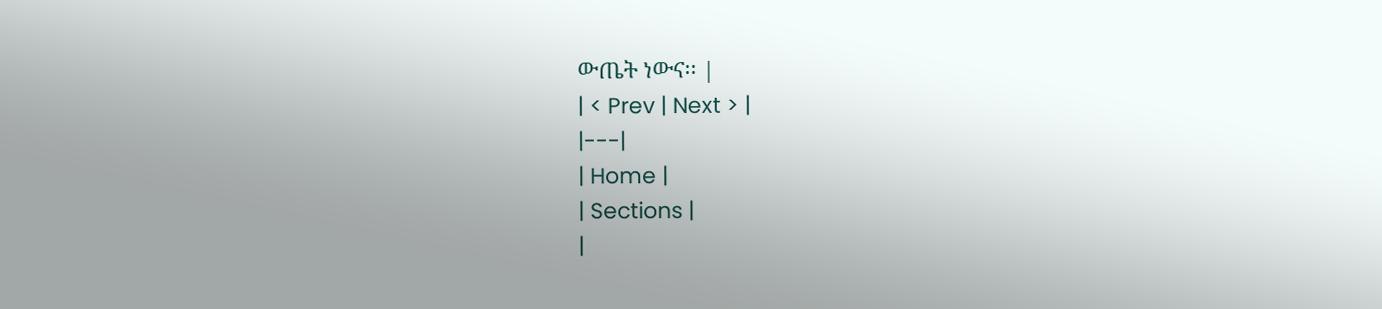ውጤት ነውና፡፡ |
| < Prev | Next > |
|---|
| Home |
| Sections |
|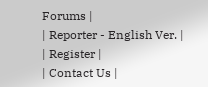Forums |
| Reporter - English Ver. |
| Register |
| Contact Us |